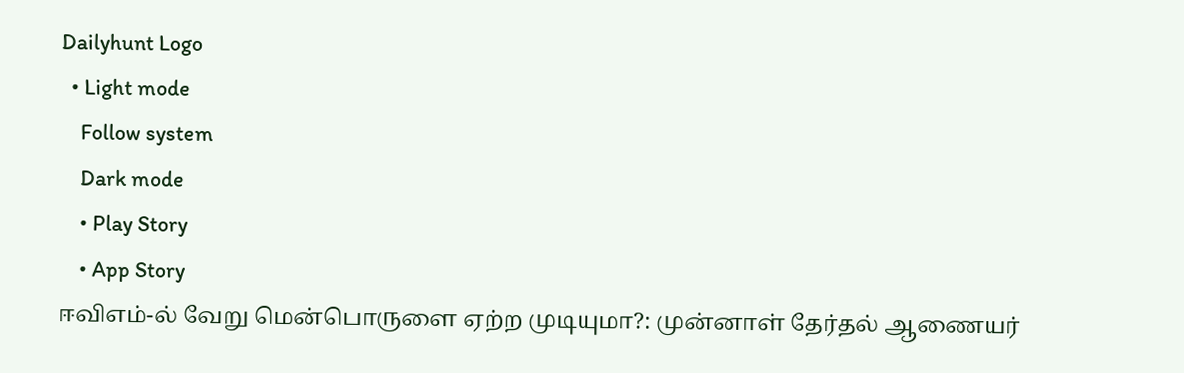Dailyhunt Logo
  • Light mode
    Follow system
    Dark mode
    • Play Story
    • App Story
ஈவிஎம்-ல் வேறு மென்பொருளை ஏற்ற முடியுமா?: முன்னாள் தேர்தல் ஆணையர்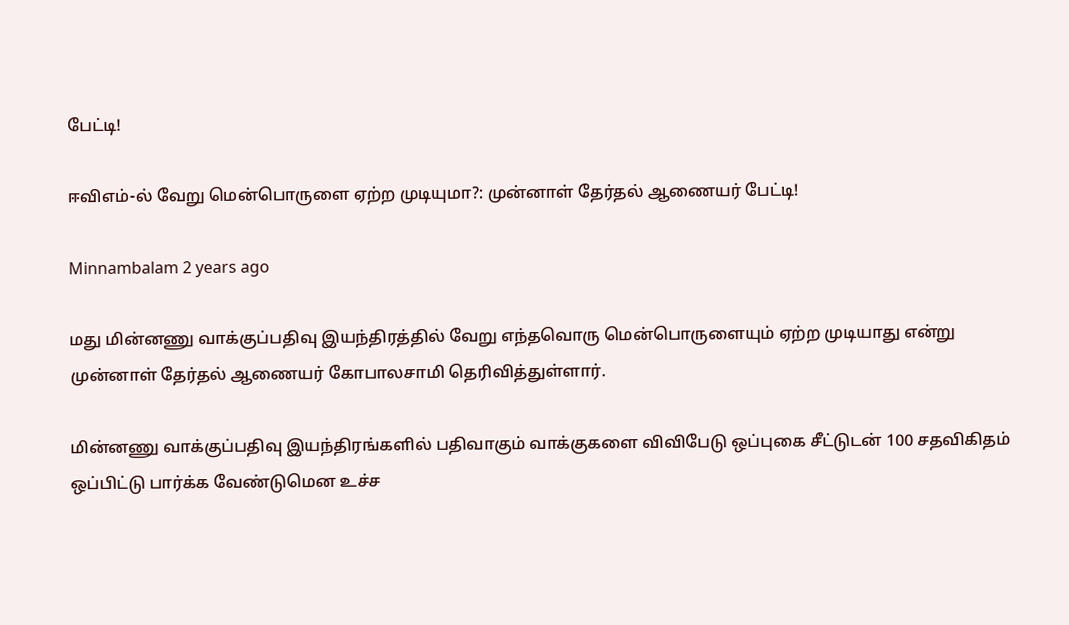பேட்டி!

ஈவிஎம்-ல் வேறு மென்பொருளை ஏற்ற முடியுமா?: முன்னாள் தேர்தல் ஆணையர் பேட்டி!

Minnambalam 2 years ago

மது மின்னணு வாக்குப்பதிவு இயந்திரத்தில் வேறு எந்தவொரு மென்பொருளையும் ஏற்ற முடியாது என்று முன்னாள் தேர்தல் ஆணையர் கோபாலசாமி தெரிவித்துள்ளார்.

மின்னணு வாக்குப்பதிவு இயந்திரங்களில் பதிவாகும் வாக்குகளை விவிபேடு ஒப்புகை சீட்டுடன் 100 சதவிகிதம் ஒப்பிட்டு பார்க்க வேண்டுமென உச்ச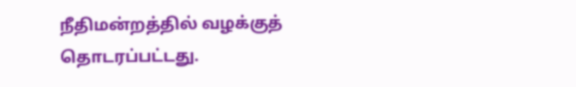நீதிமன்றத்தில் வழக்குத் தொடரப்பட்டது.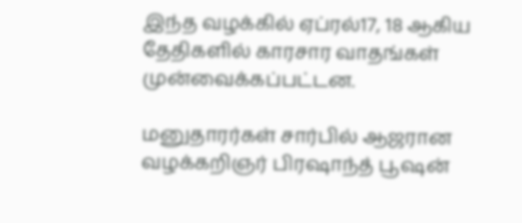இந்த வழக்கில் ஏப்ரல்17, 18 ஆகிய தேதிகளில் காரசார வாதங்கள் முன்வைக்கப்பட்டன.

மனுதாரர்கள் சார்பில் ஆஜரான வழக்கறிஞர் பிரஷாந்த் பூஷன்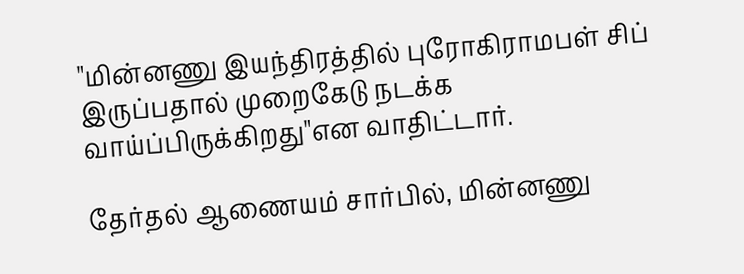"மின்னணு இயந்திரத்தில் புரோகிராமபள் சிப் இருப்பதால் முறைகேடு நடக்க வாய்ப்பிருக்கிறது"என வாதிட்டார்.

தேர்தல் ஆணையம் சார்பில், மின்னணு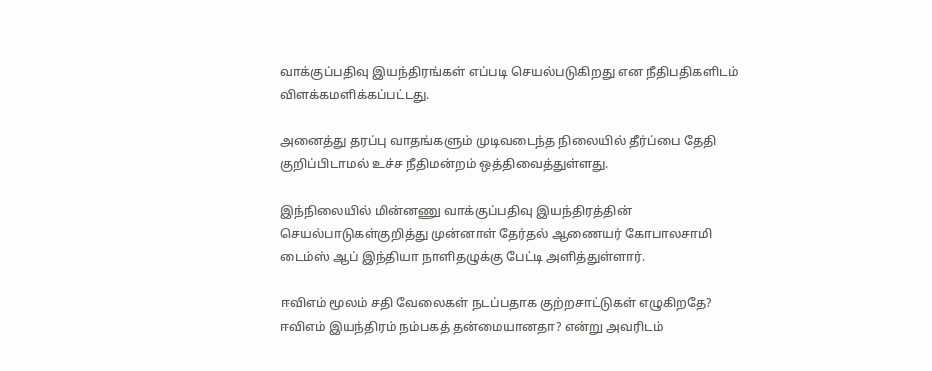வாக்குப்பதிவு இயந்திரங்கள் எப்படி செயல்படுகிறது என நீதிபதிகளிடம் விளக்கமளிக்கப்பட்டது.

அனைத்து தரப்பு வாதங்களும் முடிவடைந்த நிலையில் தீர்ப்பை தேதி குறிப்பிடாமல் உச்ச நீதிமன்றம் ஒத்திவைத்துள்ளது.

இந்நிலையில் மின்னணு வாக்குப்பதிவு இயந்திரத்தின் செயல்பாடுகள்குறித்து முன்னாள் தேர்தல் ஆணையர் கோபாலசாமி டைம்ஸ் ஆப் இந்தியா நாளிதழுக்கு பேட்டி அளித்துள்ளார்.

ஈவிஎம் மூலம் சதி வேலைகள் நடப்பதாக குற்றசாட்டுகள் எழுகிறதே? ஈவிஎம் இயந்திரம் நம்பகத் தன்மையானதா? என்று அவரிடம்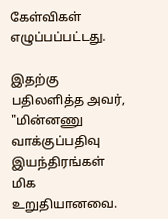கேள்விகள் எழுப்பப்பட்டது.

இதற்கு பதிலளித்த அவர், "மின்னணு வாக்குப்பதிவு இயந்திரங்கள் மிக உறுதியானவை.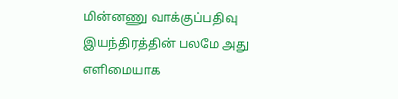மின்னணு வாக்குப்பதிவு இயந்திரத்தின் பலமே அது எளிமையாக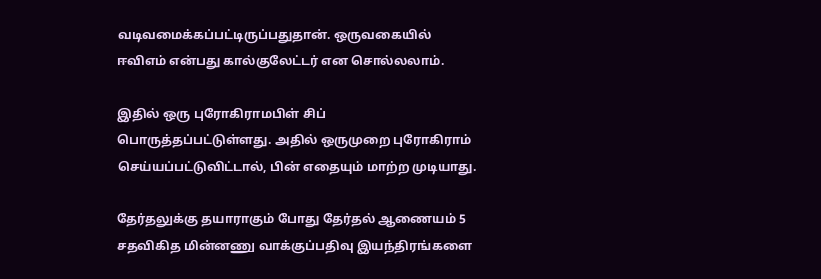வடிவமைக்கப்பட்டிருப்பதுதான். ஒருவகையில் ஈவிஎம் என்பது கால்குலேட்டர் என சொல்லலாம்.

இதில் ஒரு புரோகிராமபிள் சிப் பொருத்தப்பட்டுள்ளது. அதில் ஒருமுறை புரோகிராம் செய்யப்பட்டுவிட்டால், பின் எதையும் மாற்ற முடியாது.

தேர்தலுக்கு தயாராகும் போது தேர்தல் ஆணையம் 5 சதவிகித மின்னணு வாக்குப்பதிவு இயந்திரங்களை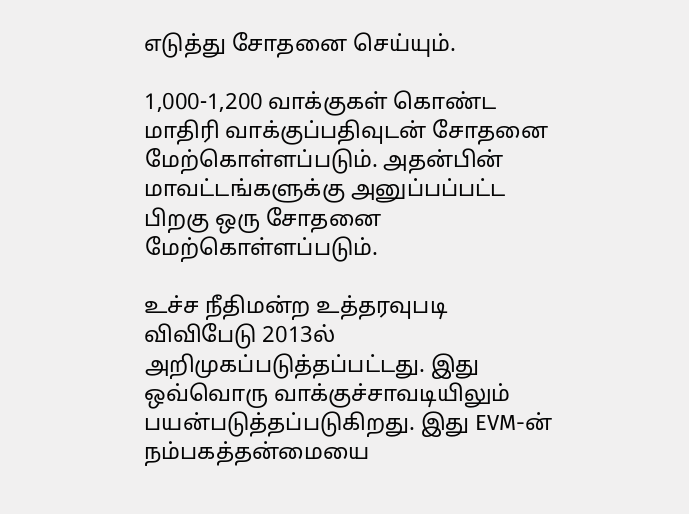எடுத்து சோதனை செய்யும்.

1,000-1,200 வாக்குகள் கொண்ட மாதிரி வாக்குப்பதிவுடன் சோதனை மேற்கொள்ளப்படும். அதன்பின் மாவட்டங்களுக்கு அனுப்பப்பட்ட பிறகு ஒரு சோதனை மேற்கொள்ளப்படும்.

உச்ச நீதிமன்ற உத்தரவுபடி விவிபேடு 2013ல் அறிமுகப்படுத்தப்பட்டது. இது ஒவ்வொரு வாக்குச்சாவடியிலும் பயன்படுத்தப்படுகிறது. இது EVM-ன் நம்பகத்தன்மையை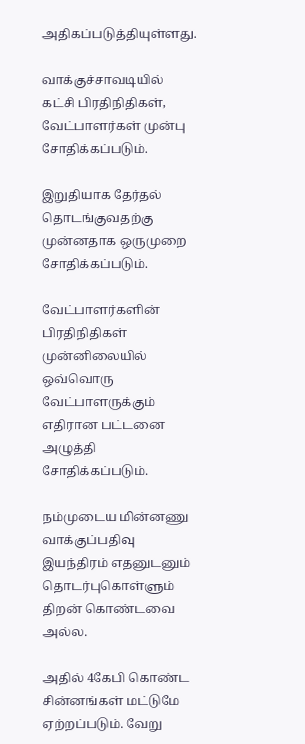அதிகப்படுத்தியுள்ளது.

வாக்குச்சாவடியில் கட்சி பிரதிநிதிகள், வேட்பாளர்கள் முன்பு சோதிக்கப்படும்.

இறுதியாக தேர்தல் தொடங்குவதற்கு முன்னதாக ஒருமுறை சோதிக்கப்படும்.

வேட்பாளர்களின் பிரதிநிதிகள் முன்னிலையில் ஒவ்வொரு வேட்பாளருக்கும் எதிரான பட்டனை அழுத்தி சோதிக்கப்படும்.

நம்முடைய மின்னணு வாக்குப்பதிவு இயந்திரம் எதனுடனும் தொடர்புகொள்ளும் திறன் கொண்டவை அல்ல.

அதில் 4கேபி கொண்ட சின்னங்கள் மட்டுமே ஏற்றப்படும். வேறு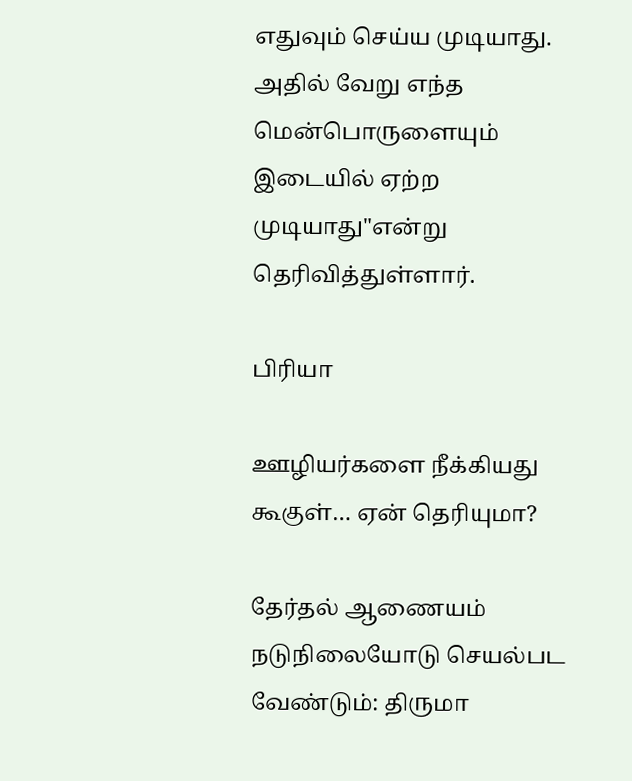எதுவும் செய்ய முடியாது. அதில் வேறு எந்த மென்பொருளையும் இடையில் ஏற்ற முடியாது"என்று தெரிவித்துள்ளார்.

பிரியா

ஊழியர்களை நீக்கியது கூகுள்… ஏன் தெரியுமா?

தேர்தல் ஆணையம் நடுநிலையோடு செயல்பட வேண்டும்: திருமா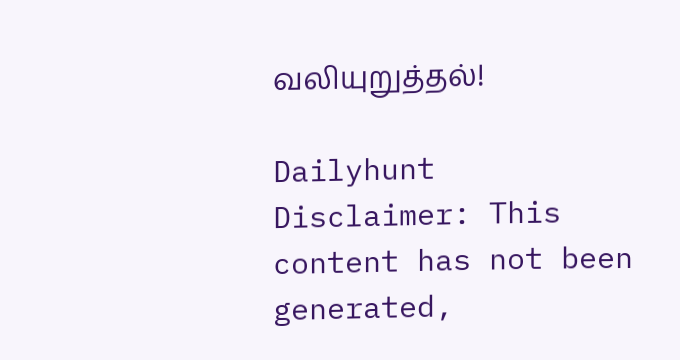வலியுறுத்தல்!

Dailyhunt
Disclaimer: This content has not been generated,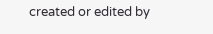created or edited by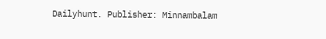Dailyhunt. Publisher: Minnambalam